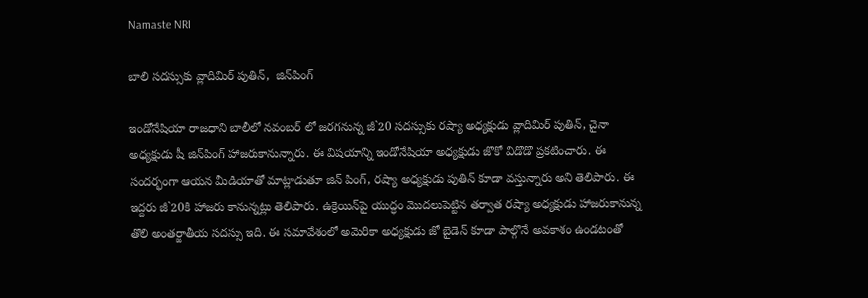Namaste NRI

బాలి సదస్సుకు వ్లాదిమిర్‌ పుతిన్‌,  జిన్‌పింగ్‌

ఇండోనేషియా రాజధాని బాలీలో నవంబర్‌ లో జరగనున్న జీ`20 సదస్సుకు రష్యా అధ్యక్షుడు వ్లాదిమిర్‌ పుతిన్‌, చైనా అధ్యక్షుడు షీ జిన్‌పింగ్‌ హాజరుకానున్నారు. ఈ విషయాన్ని ఇండోనేషియా అధ్యక్షుడు జొకో విడొడొ ప్రకటించారు. ఈ సందర్భంగా ఆయన మీడియాతో మాట్లాడుతూ జిన్‌ పింగ్‌, రష్యా అధ్యక్షుడు పుతిన్‌ కూడా వస్తున్నారు అని తెలిపారు. ఈ ఇద్దరు జీ`20కి హాజరు కానున్నట్లు తెలిపారు. ఉక్రెయిన్‌పై యుద్ధం మొదలుపెట్టిన తర్వాత రష్యా అధ్యక్షుడు హాజరుకానున్న తొలి అంతర్జాతీయ సదస్సు ఇది. ఈ సమావేశంలో అమెరికా అధ్యక్షుడు జో బైడెన్‌ కూడా పాల్గొనే అవకాశం ఉండటంతో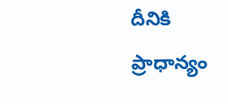దీనికి ప్రాధాన్యం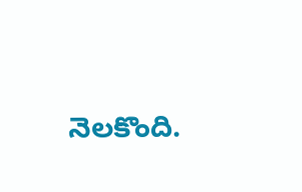నెలకొంది.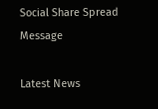Social Share Spread Message

Latest News